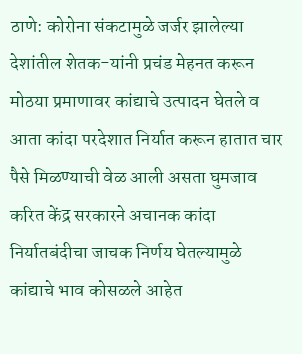ठाणे: कोरोना संकटामुळे जर्जर झालेल्या देशांतील शेतक-यांनी प्रचंड मेहनत करून मोठया प्रमाणावर कांद्याचे उत्पादन घेतले व आता कांदा परदेशात निर्यात करून हातात चार पैसे मिळण्याची वेळ आली असता घुमजाव करित केंद्र सरकारने अचानक कांदा निर्यातबंदीचा जाचक निर्णय घेतल्यामुळे कांद्याचे भाव कोसळले आहेत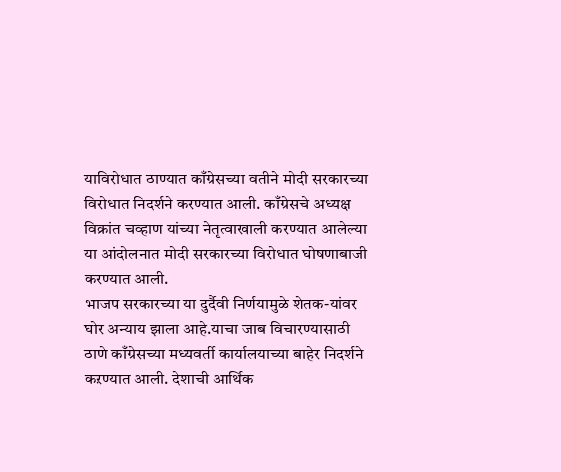याविरोधात ठाण्यात काँग्रेसच्या वतीने मोदी सरकारच्या विरोधात निदर्शने करण्यात आली. काँग्रेसचे अध्यक्ष विक्रांत चव्हाण यांच्या नेतृत्वाखाली करण्यात आलेल्या या आंदोलनात मोदी सरकारच्या विरोधात घोषणाबाजी करण्यात आली.
भाजप सरकारच्या या दुर्दैवी निर्णयामुळे शेतक-यांवर घोर अन्याय झाला आहे.याचा जाब विचारण्यासाठी ठाणे काँग्रेसच्या मध्यवर्ती कार्यालयाच्या बाहेर निदर्शने कऱण्यात आली. देशाची आर्थिक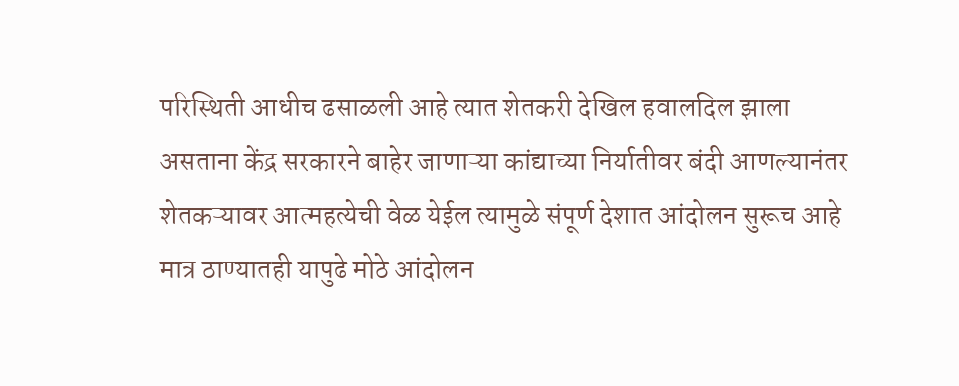परिस्थिती आधीच ढसाळली आहे त्यात शेतकरी देखिल हवालदिल झाला असताना केंद्र सरकारने बाहेर जाणाऱ्या कांद्याच्या निर्यातीवर बंदी आणल्यानंतर शेतकऱ्यावर आत्महत्येची वेळ येईल त्यामुळे संपूर्ण देशात आंदोलन सुरूच आहे मात्र ठाण्यातही यापुढे मोठे आंदोलन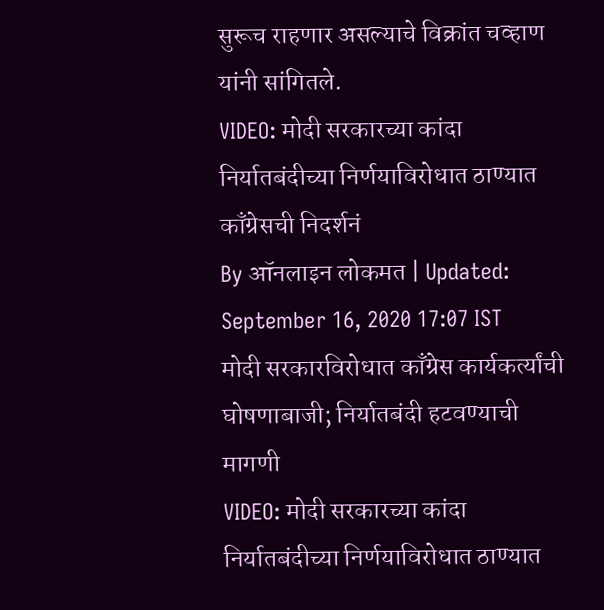सुरूच राहणार असल्याचे विक्रांत चव्हाण यांनी सांगितले.
VIDEO: मोदी सरकारच्या कांदा निर्यातबंदीच्या निर्णयाविरोधात ठाण्यात काँग्रेसची निदर्शनं
By ऑनलाइन लोकमत | Updated: September 16, 2020 17:07 IST
मोदी सरकारविरोधात काँग्रेस कार्यकर्त्यांची घोषणाबाजी; निर्यातबंदी हटवण्याची मागणी
VIDEO: मोदी सरकारच्या कांदा निर्यातबंदीच्या निर्णयाविरोधात ठाण्यात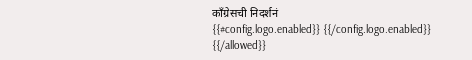काँग्रेसची निदर्शनं
{{#config.logo.enabled}} {{/config.logo.enabled}}
{{/allowed}}